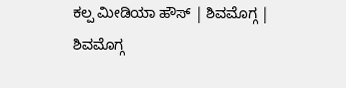ಕಲ್ಪ ಮೀಡಿಯಾ ಹೌಸ್ | ಶಿವಮೊಗ್ಗ |
ಶಿವಮೊಗ್ಗ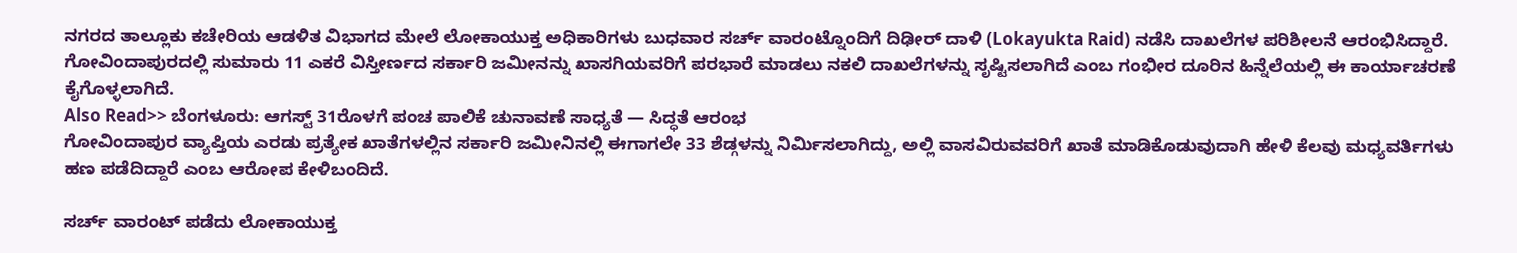ನಗರದ ತಾಲ್ಲೂಕು ಕಚೇರಿಯ ಆಡಳಿತ ವಿಭಾಗದ ಮೇಲೆ ಲೋಕಾಯುಕ್ತ ಅಧಿಕಾರಿಗಳು ಬುಧವಾರ ಸರ್ಚ್ ವಾರಂಟ್ನೊಂದಿಗೆ ದಿಢೀರ್ ದಾಳಿ (Lokayukta Raid) ನಡೆಸಿ ದಾಖಲೆಗಳ ಪರಿಶೀಲನೆ ಆರಂಭಿಸಿದ್ದಾರೆ.
ಗೋವಿಂದಾಪುರದಲ್ಲಿ ಸುಮಾರು 11 ಎಕರೆ ವಿಸ್ತೀರ್ಣದ ಸರ್ಕಾರಿ ಜಮೀನನ್ನು ಖಾಸಗಿಯವರಿಗೆ ಪರಭಾರೆ ಮಾಡಲು ನಕಲಿ ದಾಖಲೆಗಳನ್ನು ಸೃಷ್ಟಿಸಲಾಗಿದೆ ಎಂಬ ಗಂಭೀರ ದೂರಿನ ಹಿನ್ನೆಲೆಯಲ್ಲಿ ಈ ಕಾರ್ಯಾಚರಣೆ ಕೈಗೊಳ್ಳಲಾಗಿದೆ.
Also Read>> ಬೆಂಗಳೂರು: ಆಗಸ್ಟ್ 31ರೊಳಗೆ ಪಂಚ ಪಾಲಿಕೆ ಚುನಾವಣೆ ಸಾಧ್ಯತೆ — ಸಿದ್ಧತೆ ಆರಂಭ
ಗೋವಿಂದಾಪುರ ವ್ಯಾಪ್ತಿಯ ಎರಡು ಪ್ರತ್ಯೇಕ ಖಾತೆಗಳಲ್ಲಿನ ಸರ್ಕಾರಿ ಜಮೀನಿನಲ್ಲಿ ಈಗಾಗಲೇ 33 ಶೆಡ್ಗಳನ್ನು ನಿರ್ಮಿಸಲಾಗಿದ್ದು, ಅಲ್ಲಿ ವಾಸವಿರುವವರಿಗೆ ಖಾತೆ ಮಾಡಿಕೊಡುವುದಾಗಿ ಹೇಳಿ ಕೆಲವು ಮಧ್ಯವರ್ತಿಗಳು ಹಣ ಪಡೆದಿದ್ದಾರೆ ಎಂಬ ಆರೋಪ ಕೇಳಿಬಂದಿದೆ.

ಸರ್ಚ್ ವಾರಂಟ್ ಪಡೆದು ಲೋಕಾಯುಕ್ತ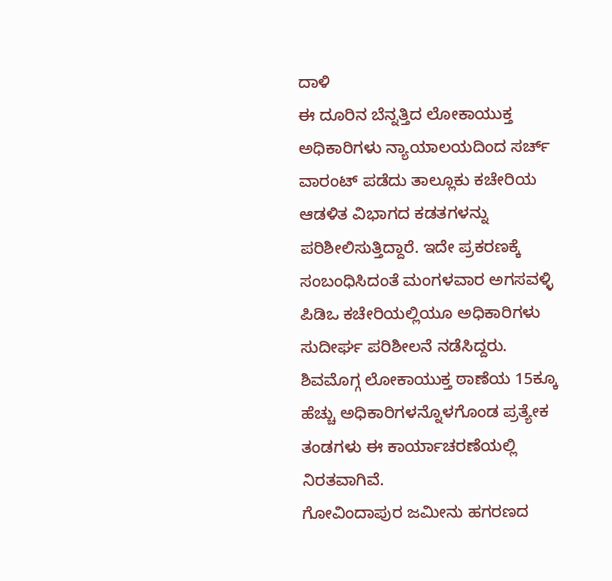ದಾಳಿ
ಈ ದೂರಿನ ಬೆನ್ನತ್ತಿದ ಲೋಕಾಯುಕ್ತ ಅಧಿಕಾರಿಗಳು ನ್ಯಾಯಾಲಯದಿಂದ ಸರ್ಚ್ ವಾರಂಟ್ ಪಡೆದು ತಾಲ್ಲೂಕು ಕಚೇರಿಯ ಆಡಳಿತ ವಿಭಾಗದ ಕಡತಗಳನ್ನು ಪರಿಶೀಲಿಸುತ್ತಿದ್ದಾರೆ. ಇದೇ ಪ್ರಕರಣಕ್ಕೆ ಸಂಬಂಧಿಸಿದಂತೆ ಮಂಗಳವಾರ ಅಗಸವಳ್ಳಿ ಪಿಡಿಒ ಕಚೇರಿಯಲ್ಲಿಯೂ ಅಧಿಕಾರಿಗಳು ಸುದೀರ್ಘ ಪರಿಶೀಲನೆ ನಡೆಸಿದ್ದರು.
ಶಿವಮೊಗ್ಗ ಲೋಕಾಯುಕ್ತ ಠಾಣೆಯ 15ಕ್ಕೂ ಹೆಚ್ಚು ಅಧಿಕಾರಿಗಳನ್ನೊಳಗೊಂಡ ಪ್ರತ್ಯೇಕ ತಂಡಗಳು ಈ ಕಾರ್ಯಾಚರಣೆಯಲ್ಲಿ ನಿರತವಾಗಿವೆ.
ಗೋವಿಂದಾಪುರ ಜಮೀನು ಹಗರಣದ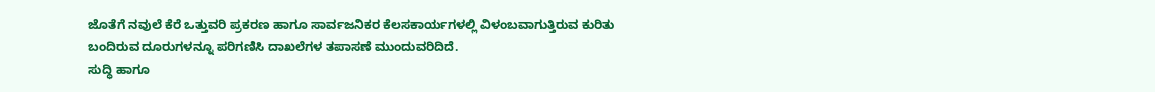ಜೊತೆಗೆ ನವುಲೆ ಕೆರೆ ಒತ್ತುವರಿ ಪ್ರಕರಣ ಹಾಗೂ ಸಾರ್ವಜನಿಕರ ಕೆಲಸಕಾರ್ಯಗಳಲ್ಲಿ ವಿಳಂಬವಾಗುತ್ತಿರುವ ಕುರಿತು ಬಂದಿರುವ ದೂರುಗಳನ್ನೂ ಪರಿಗಣಿಸಿ ದಾಖಲೆಗಳ ತಪಾಸಣೆ ಮುಂದುವರಿದಿದೆ.
ಸುದ್ಧಿ ಹಾಗೂ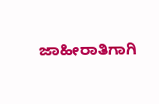ಜಾಹೀರಾತಿಗಾಗಿ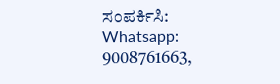ಸಂಪರ್ಕಿಸಿ: Whatsapp: 9008761663,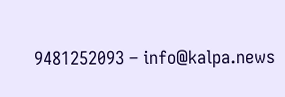9481252093 – info@kalpa.news